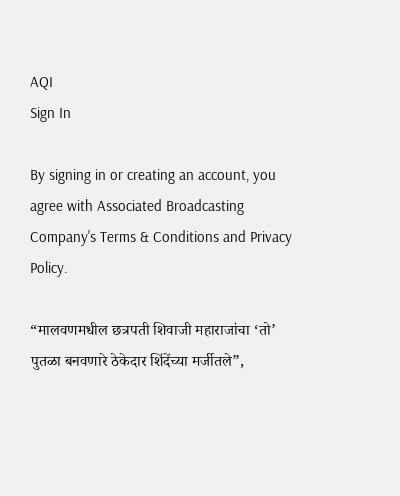AQI
Sign In

By signing in or creating an account, you agree with Associated Broadcasting Company's Terms & Conditions and Privacy Policy.

“मालवणमधील छत्रपती शिवाजी महाराजांचा ‘तो’ पुतळा बनवणारे ठेकेदार शिंदेंच्या मर्जीतले”,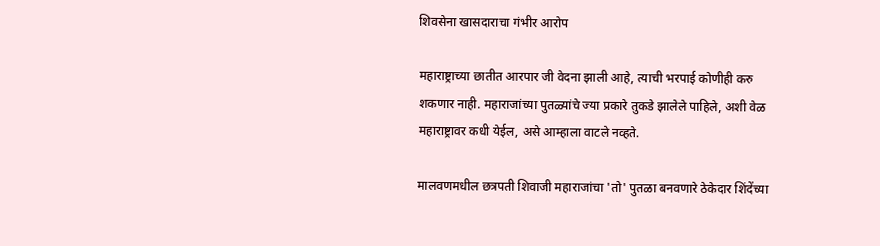शिवसेना खासदाराचा गंभीर आरोप

महाराष्ट्राच्या छातीत आरपार जी वेदना झाली आहे, त्याची भरपाई कोणीही करु शकणार नाही. महाराजांच्या पुतळ्यांचे ज्या प्रकारे तुकडे झालेले पाहिले, अशी वेळ महाराष्ट्रावर कधी येईल, असे आम्हाला वाटले नव्हते.

मालवणमधील छत्रपती शिवाजी महाराजांचा 'तो' पुतळा बनवणारे ठेकेदार शिंदेंच्या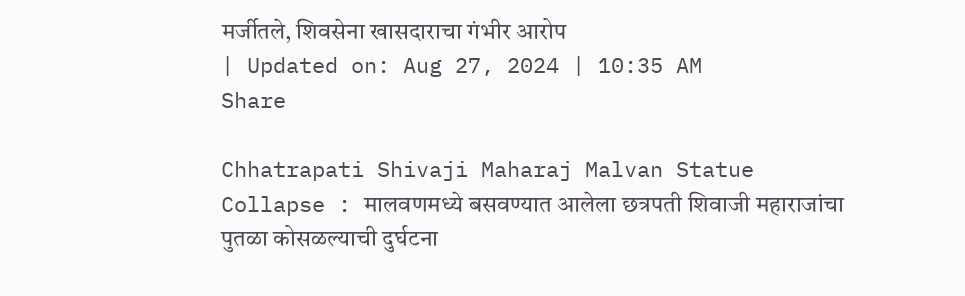मर्जीतले, शिवसेना खासदाराचा गंभीर आरोप
| Updated on: Aug 27, 2024 | 10:35 AM
Share

Chhatrapati Shivaji Maharaj Malvan Statue Collapse : मालवणमध्ये बसवण्यात आलेला छत्रपती शिवाजी महाराजांचा पुतळा कोसळल्याची दुर्घटना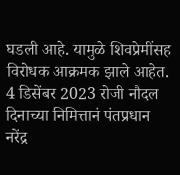घडली आहे. यामुळे शिवप्रेमींसह विरोधक आक्रमक झाले आहेत. 4 डिसेंबर 2023 रोजी नौदल दिनाच्या निमित्तानं पंतप्रधान नरेंद्र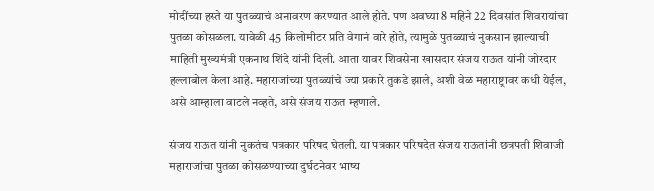मोदींच्या हस्ते या पुतळ्याचं अनावरण करण्यात आले होते. पण अवघ्या 8 महिने 22 दिवसांत शिवरायांचा पुतळा कोसळला. यावेळी 45 किलोमीटर प्रति वेगानं वारे होते, त्यामुळे पुतळ्याचं नुकसान झाल्याची माहिती मुख्यमंत्री एकनाथ शिंदे यांनी दिली. आता यावर शिवसेना खासदार संजय राऊत यांनी जोरदार हल्लाबोल केला आहे. महाराजांच्या पुतळ्यांचे ज्या प्रकारे तुकडे झाले, अशी वेळ महाराष्ट्रावर कधी येईल, असे आम्हाला वाटले नव्हते, असे संजय राऊत म्हणाले.

संजय राऊत यांनी नुकतंच पत्रकार परिषद घेतली. या पत्रकार परिषदेत संजय राऊतांनी छत्रपती शिवाजी महाराजांचा पुतळा कोसळण्याच्या दुर्घटनेवर भाष्य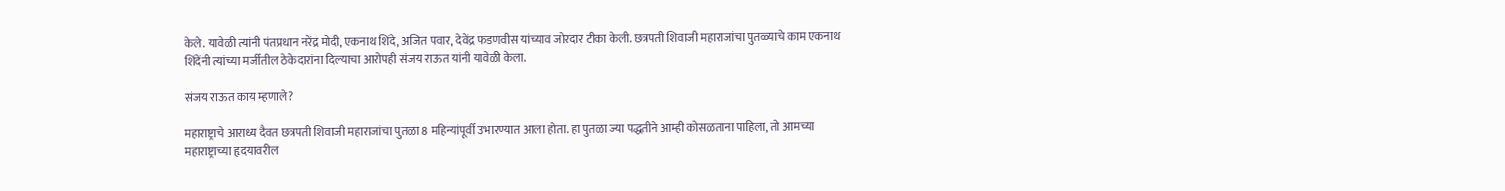केले. यावेळी त्यांनी पंतप्रधान नरेंद्र मोदी, एकनाथ शिंदे, अजित पवार, देवेंद्र फडणवीस यांच्याव जोरदार टीका केली. छत्रपती शिवाजी महाराजांचा पुतळ्याचे काम एकनाथ शिंदेंनी त्यांच्या मर्जीतील ठेकेदारांना दिल्याचा आरोपही संजय राऊत यांनी यावेळी केला.

संजय राऊत काय म्हणाले?

महाराष्ट्राचे आराध्य दैवत छत्रपती शिवाजी महाराजांचा पुतळा 8 महिन्यांपूर्वी उभारण्यात आला होता. हा पुतळा ज्या पद्धतीने आम्ही कोसळताना पाहिला, तो आमच्या महाराष्ट्राच्या हृदयावरील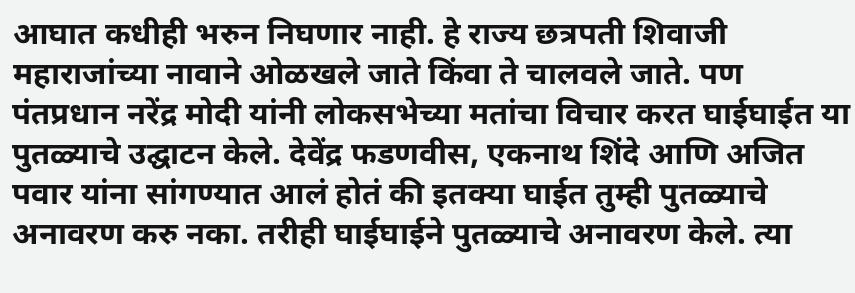आघात कधीही भरुन निघणार नाही. हे राज्य छत्रपती शिवाजी महाराजांच्या नावाने ओळखले जाते किंवा ते चालवले जाते. पण पंतप्रधान नरेंद्र मोदी यांनी लोकसभेच्या मतांचा विचार करत घाईघाईत या पुतळ्याचे उद्घाटन केले. देवेंद्र फडणवीस, एकनाथ शिंदे आणि अजित पवार यांना सांगण्यात आलं होतं की इतक्या घाईत तुम्ही पुतळ्याचे अनावरण करु नका. तरीही घाईघाईने पुतळ्याचे अनावरण केले. त्या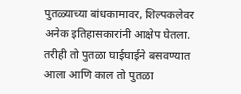पुतळ्याच्या बांधकामावर, शिल्पकलेवर अनेक इतिहासकारांनी आक्षेप घेतला. तरीही तो पुतळा घाईघाईने बसवण्यात आला आणि काल तो पुतळा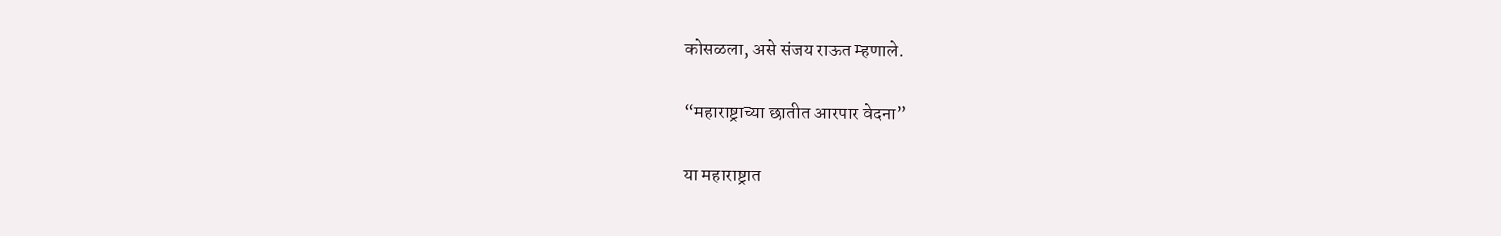कोसळला, असे संजय राऊत म्हणाले.

“महाराष्ट्राच्या छातीत आरपार वेदना”

या महाराष्ट्रात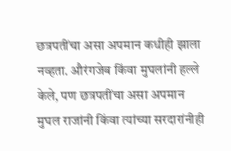छत्रपतींचा असा अपमान कधीही झाला नव्हता. औरंगजेब किंवा मुघलांनी हल्ले केले, पण छत्रपतींचा असा अपमान मुघल राजांनी किंवा त्यांच्या सरदारांनीही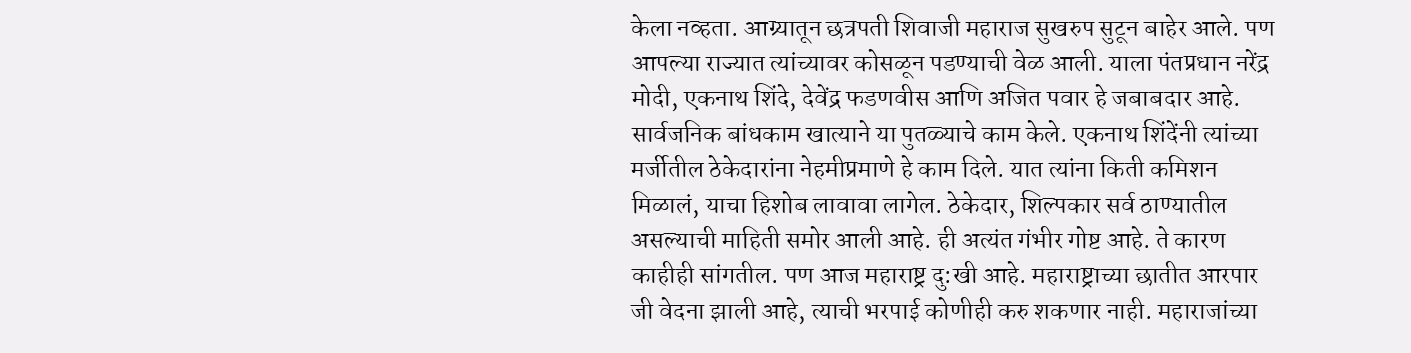केला नव्हता. आग्र्यातून छत्रपती शिवाजी महाराज सुखरुप सुटून बाहेर आले. पण आपल्या राज्यात त्यांच्यावर कोसळून पडण्याची वेळ आली. याला पंतप्रधान नरेंद्र मोदी, एकनाथ शिंदे, देवेंद्र फडणवीस आणि अजित पवार हे जबाबदार आहे. सार्वजनिक बांधकाम खात्याने या पुतळ्याचे काम केले. एकनाथ शिंदेंनी त्यांच्या मर्जीतील ठेकेदारांना नेहमीप्रमाणे हे काम दिले. यात त्यांना किती कमिशन मिळालं, याचा हिशोब लावावा लागेल. ठेकेदार, शिल्पकार सर्व ठाण्यातील असल्याची माहिती समोर आली आहे. ही अत्यंत गंभीर गोष्ट आहे. ते कारण काहीही सांगतील. पण आज महाराष्ट्र दु:खी आहे. महाराष्ट्राच्या छातीत आरपार जी वेदना झाली आहे, त्याची भरपाई कोणीही करु शकणार नाही. महाराजांच्या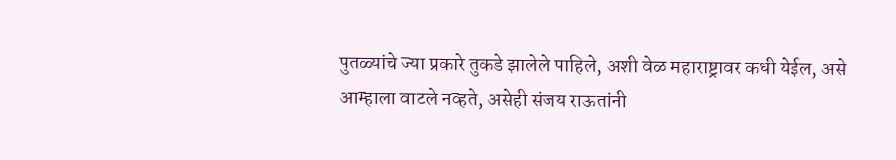पुतळ्यांचे ज्या प्रकारे तुकडे झालेले पाहिले, अशी वेळ महाराष्ट्रावर कधी येईल, असे आम्हाला वाटले नव्हते, असेही संजय राऊतांनी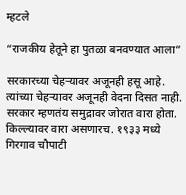म्हटले

“राजकीय हेतूने हा पुतळा बनवण्यात आला”

सरकारच्या चेहऱ्यावर अजूनही हसू आहे. त्यांच्या चेहऱ्यावर अजूनही वेदना दिसत नाही. सरकार म्हणतंय समुद्रावर जोरात वारा होता. किल्ल्यावर वारा असणारच. १९३३ मध्ये गिरगाव चौपाटी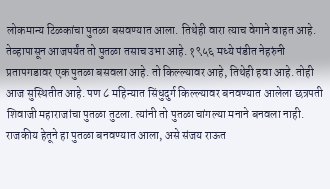लोकमान्य टिळकांचा पुतळा बसवण्यात आला. तिथेही वारा त्याच वेगाने वाहत आहे. तेव्हापासून आजपर्यंत तो पुतळा तसाच उभा आहे. १९५६ मध्ये पंडीत नेहरुंनी प्रतापगडावर एक पुतळा बसवला आहे. तो किल्ल्यावर आहे, तिथेही हवा आहे. तोही आज सुस्थितीत आहे. पण ८ महिन्यात सिंधुदुर्ग किल्ल्यावर बनवण्यात आलेला छत्रपती शिवाजी महाराजांचा पुतळा तुटला. त्यांनी तो पुतळा चांगल्या मनाने बनवला नाही. राजकीय हेतूने हा पुतळा बनवण्यात आला, असे संजय राऊत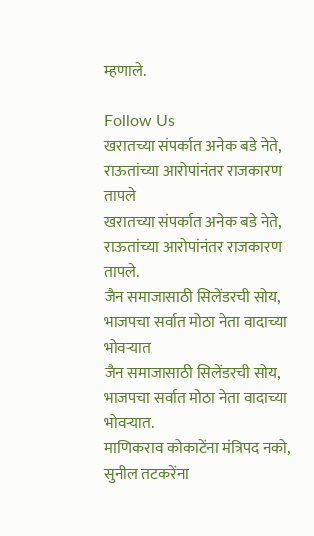म्हणाले.

Follow Us
खरातच्या संपर्कात अनेक बडे नेते, राऊतांच्या आरोपांनंतर राजकारण तापले
खरातच्या संपर्कात अनेक बडे नेते, राऊतांच्या आरोपांनंतर राजकारण तापले.
जैन समाजासाठी सिलेंडरची सोय, भाजपचा सर्वात मोठा नेता वादाच्या भोवऱ्यात
जैन समाजासाठी सिलेंडरची सोय, भाजपचा सर्वात मोठा नेता वादाच्या भोवऱ्यात.
माणिकराव कोकाटेंना मंत्रिपद नको, सुनील तटकरेंना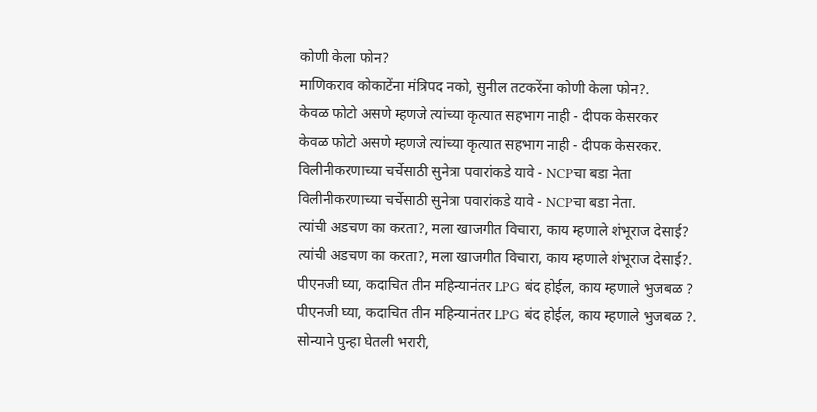कोणी केला फोन?
माणिकराव कोकाटेंना मंत्रिपद नको, सुनील तटकरेंना कोणी केला फोन?.
केवळ फोटो असणे म्हणजे त्यांच्या कृत्यात सहभाग नाही - दीपक केसरकर
केवळ फोटो असणे म्हणजे त्यांच्या कृत्यात सहभाग नाही - दीपक केसरकर.
विलीनीकरणाच्या चर्चेसाठी सुनेत्रा पवारांकडे यावे - NCPचा बडा नेता
विलीनीकरणाच्या चर्चेसाठी सुनेत्रा पवारांकडे यावे - NCPचा बडा नेता.
त्यांची अडचण का करता?, मला खाजगीत विचारा, काय म्हणाले शंभूराज देसाई?
त्यांची अडचण का करता?, मला खाजगीत विचारा, काय म्हणाले शंभूराज देसाई?.
पीएनजी घ्या, कदाचित तीन महिन्यानंतर LPG बंद होईल, काय म्हणाले भुजबळ ?
पीएनजी घ्या, कदाचित तीन महिन्यानंतर LPG बंद होईल, काय म्हणाले भुजबळ ?.
सोन्याने पुन्हा घेतली भरारी,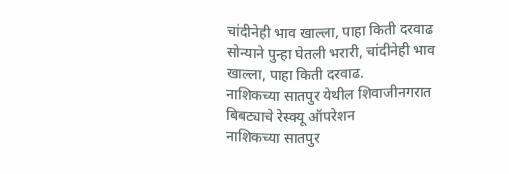चांदीनेही भाव खाल्ला, पाहा किती दरवाढ
सोन्याने पुन्हा घेतली भरारी, चांदीनेही भाव खाल्ला, पाहा किती दरवाढ.
नाशिकच्या सातपुर येथील शिवाजीनगरात बिबट्याचे रेस्क्यू ऑपरेशन
नाशिकच्या सातपुर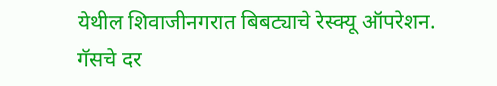येथील शिवाजीनगरात बिबट्याचे रेस्क्यू ऑपरेशन.
गॅसचे दर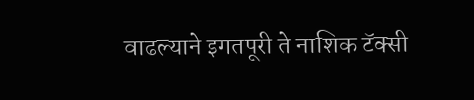वाढल्याने इगतपूरी ते नाशिक टॅक्सी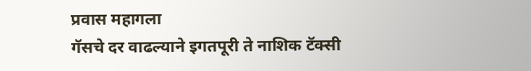प्रवास महागला
गॅसचे दर वाढल्याने इगतपूरी ते नाशिक टॅक्सी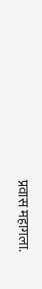प्रवास महागला.